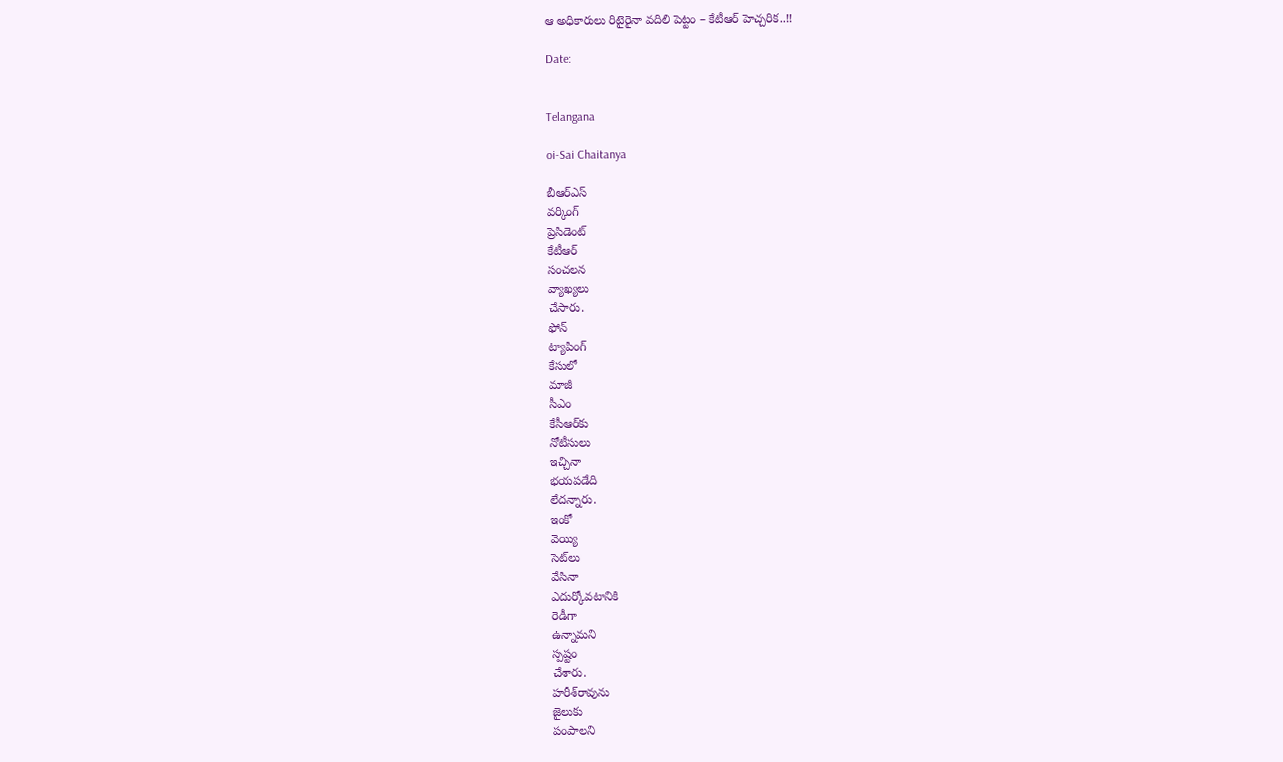ఆ అధికారులు రిటైరైనా వదిలి పెట్టం – కేటీఆర్ హెచ్చరిక..!!

Date:


Telangana

oi-Sai Chaitanya

బీఆర్ఎస్
వర్కింగ్
ప్రెసిడెంట్
కేటీఆర్
సంచలన
వ్యాఖ్యలు
చేసారు.
ఫోన్
ట్యాపింగ్
కేసులో
మాజీ
సీఎం
కేసీఆర్‌కు
నోటీసులు
ఇచ్చినా
భయపడేది
లేదన్నారు.
ఇంకో
వెయ్యి
సెట్‌లు
వేసినా
ఎదుర్కోవటానికి
రెడీగా
ఉన్నామని
స్పష్టం
చేశారు.
హరీశ్‌రావును
జైలుకు
పంపాలని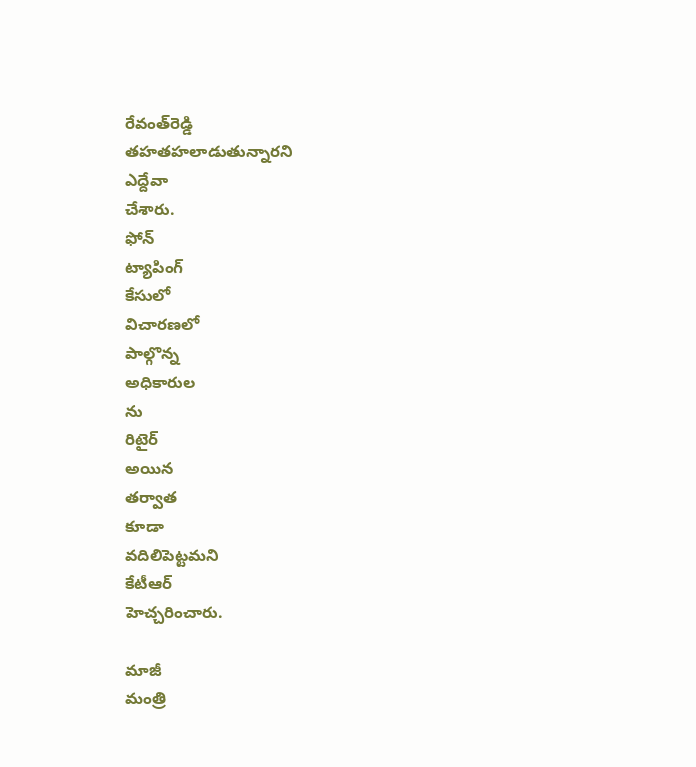రేవంత్‌రెడ్డి
తహతహలాడుతున్నారని
ఎద్దేవా
చేశారు.
ఫోన్
ట్యాపింగ్
కేసులో
విచారణలో
పాల్గొన్న
అధికారుల
ను
రిటైర్
అయిన
తర్వాత
కూడా
వదిలిపెట్టమని
కేటీఆర్
హెచ్చరించారు.

మాజీ
మంత్రి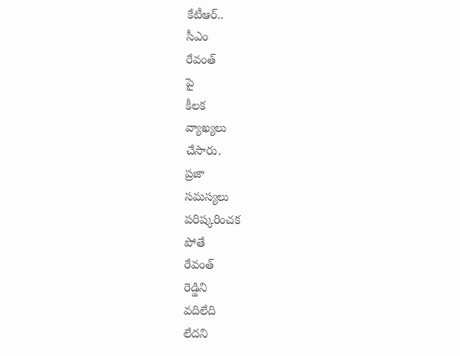కేటీఆర్..
సీఎం
రేవంత్
పై
కీలక
వ్యాఖ్యలు
చేసారు.
ప్రజా
సమస్యలు
పరిష్కరించక
పోతే
రేవంత్‌
రెడ్డిని
వదిలేది
లేదని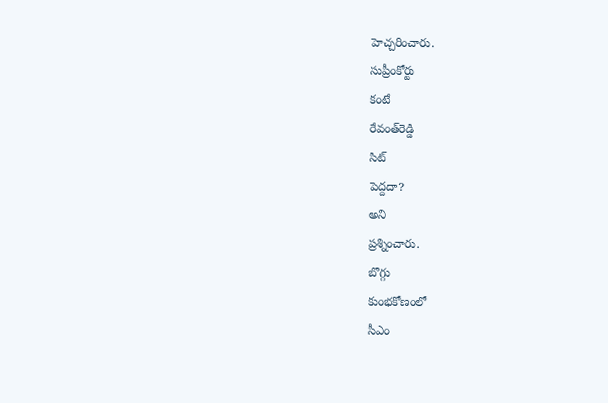హెచ్చరించారు.
సుప్రీంకోర్టు
కంటే
రేవంత్‌రెడ్డి
సిట్
పెద్దదా?
అని
ప్రశ్నించారు.
బొగ్గు
కుంభకోణంలో
సీఎం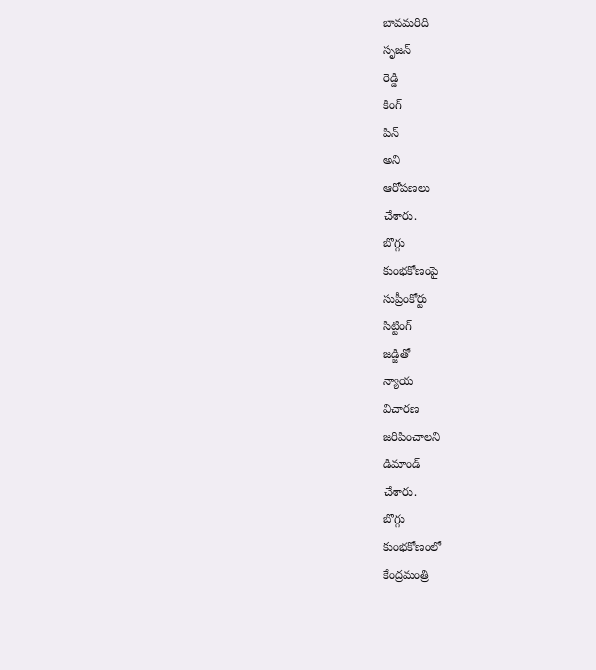బావమరిది
సృజన్
రెడ్డి
కింగ్
పిన్
అని
ఆరోపణలు
చేశారు.
బొగ్గు
కుంభకోణంపై
సుప్రీంకోర్టు
సిట్టింగ్
జడ్జితో
న్యాయ
విచారణ
జరిపించాలని
డిమాండ్
చేశారు.
బొగ్గు
కుంభకోణంలో
కేంద్రమంత్రి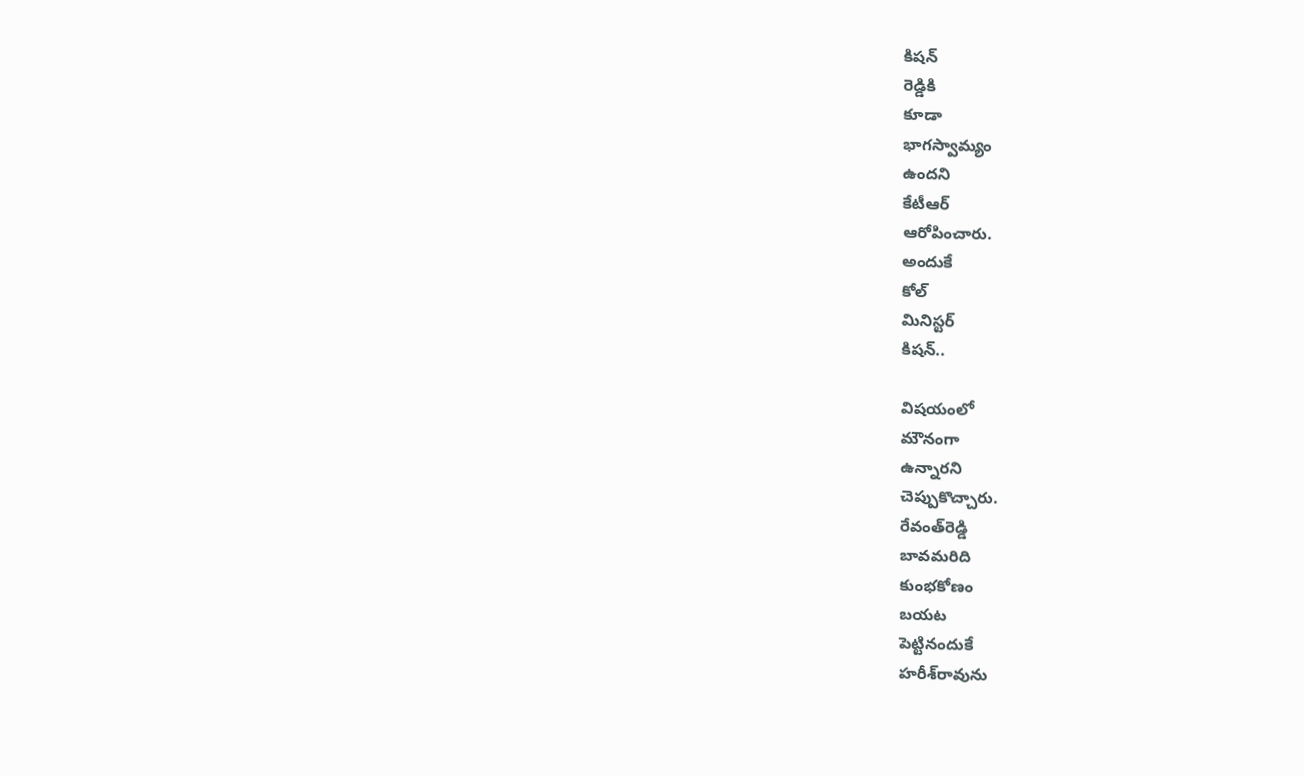కిషన్‌
రెడ్డికి
కూడా
భాగస్వామ్యం
ఉందని
కేటీఆర్
ఆరోపించారు.
అందుకే
కోల్
మినిస్టర్
కిషన్‌..

విషయంలో
మౌనంగా
ఉన్నారని
చెప్పుకొచ్చారు.
రేవంత్‌రెడ్డి
బావమరిది
కుంభకోణం
బయట
పెట్టినందుకే
హరీశ్‌రావును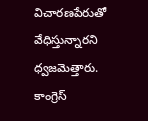విచారణపేరుతో
వేధిస్తున్నారని
ధ్వజమెత్తారు.
కాంగ్రెస్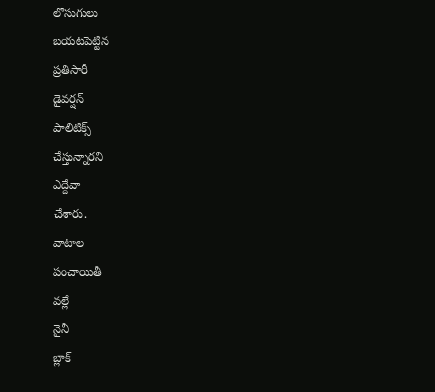లొసుగులు
బయటపెట్టిన
ప్రతిసారీ
డైవర్షన్
పాలిటిక్స్
చేస్తున్నారని
ఎద్దేవా
చేశారు.
వాటాల
పంచాయితీ
వల్లే
నైనీ
బ్లాక్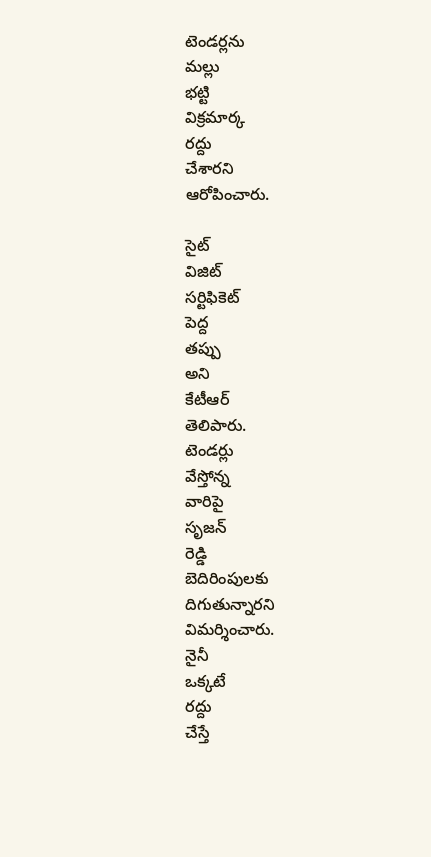టెండర్లను
మల్లు
భట్టి
విక్రమార్క
రద్దు
చేశారని
ఆరోపించారు.

సైట్
విజిట్
సర్టిఫికెట్
పెద్ద
తప్పు
అని
కేటీఆర్
తెలిపారు.
టెండర్లు
వేస్తోన్న
వారిపై
సృజ‌న్
రెడ్డి
బెదిరింపులకు
దిగుతున్నారని
విమర్శించారు.
నైనీ
ఒక్కటే
రద్దు
చేస్తే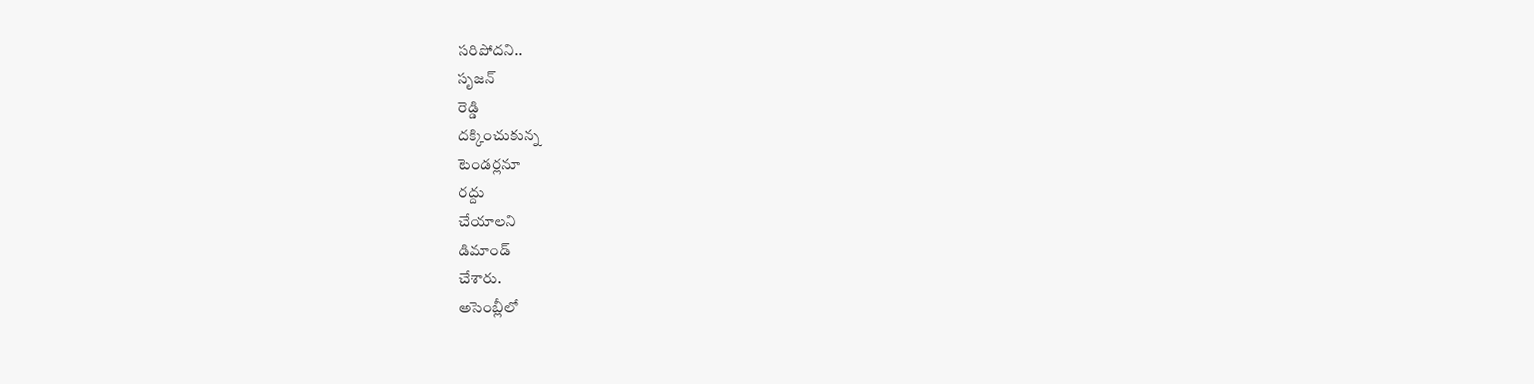సరిపోదని..
సృజన్
రెడ్డి
దక్కించుకున్న
టెండర్లనూ
రద్దు
చేయాలని
డిమాండ్
చేశారు.
అసెంబ్లీలో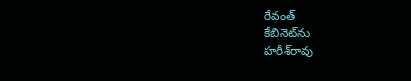రేవంత్
కేబినెట్‌ను
హరీశ్‌రావు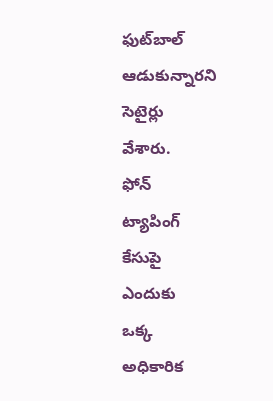ఫుట్‌బాల్
ఆడుకున్నారని
సెటైర్లు
వేశారు.
ఫోన్
ట్యాపింగ్‌
కేసుపై
ఎందుకు
ఒక్క
అధికారిక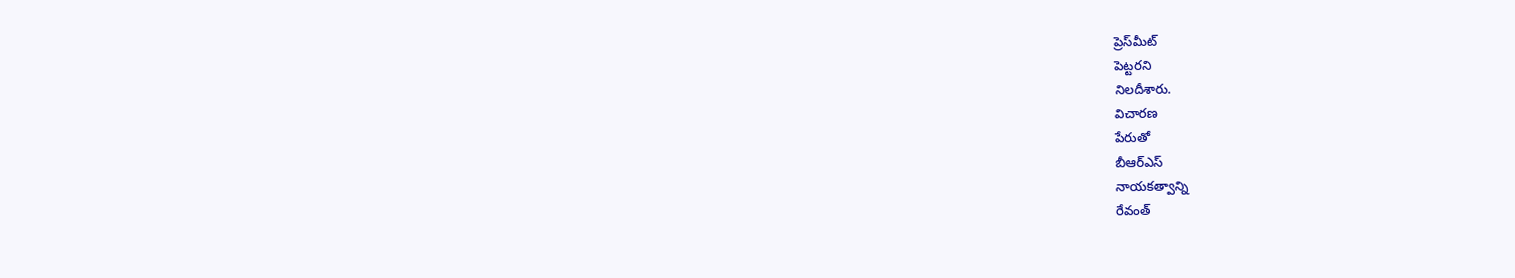ప్రెస్‌మీట్
పెట్టరని
నిలదీశారు.
విచారణ
పేరుతో
బీఆర్ఎస్
నాయకత్వాన్ని
రేవంత్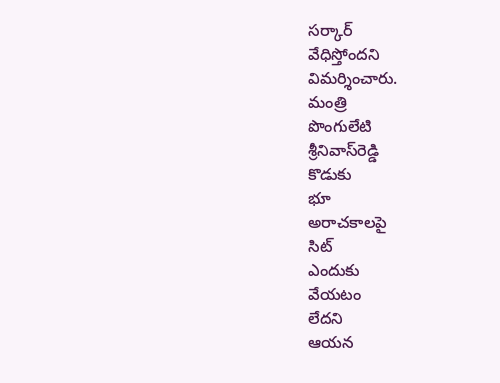సర్కార్
వేధిస్తోందని
విమర్శించారు.
మంత్రి
పొంగులేటి
శ్రీనివాస్‌రెడ్డి
కొడుకు
భూ
అరాచకాలపై
సిట్
ఎందుకు
వేయటం
లేదని
ఆయన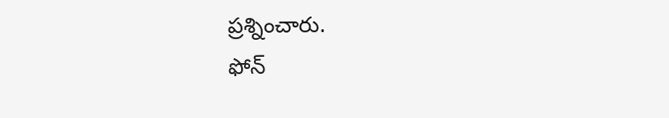ప్రశ్నించారు.
ఫోన్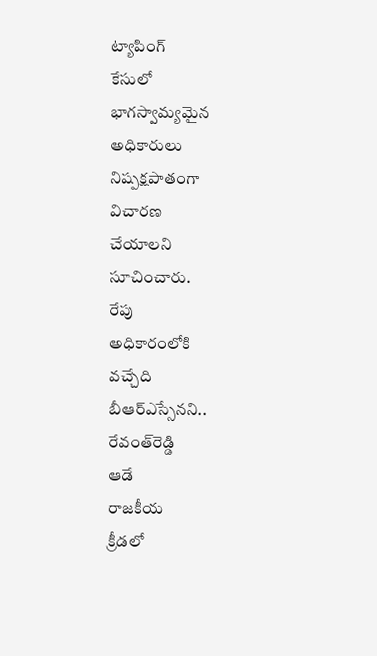ట్యాపింగ్
కేసులో
భాగస్వామ్యమైన
అధికారులు
నిష్పక్షపాతంగా
విచారణ
చేయాలని
సూచించారు.
రేపు
అధికారంలోకి
వచ్చేది
బీఆర్ఎస్సేనని..
రేవంత్‌రెడ్డి
ఆడే
రాజకీయ
క్రీడలో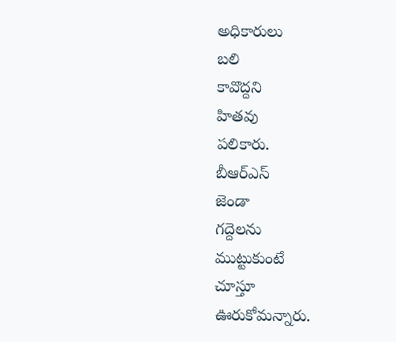అధికారులు
బలి
కావొద్దని
హితవు
పలికారు.
బీఆర్ఎస్
జెండా
గద్దెలను
ముట్టుకుంటే
చూస్తూ
ఊరుకోమన్నారు.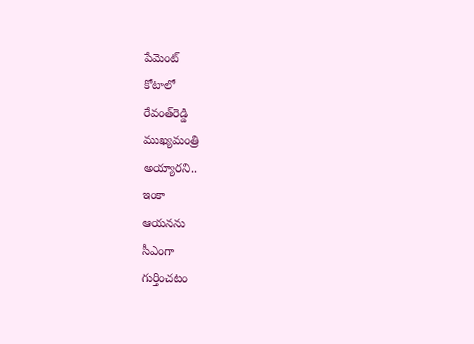పేమెంట్
కోటాలో
రేవంత్‌రెడ్డి
ముఖ్యమంత్రి
అయ్యారని..
ఇంకా
ఆయనను
సీఎంగా
గుర్తించటం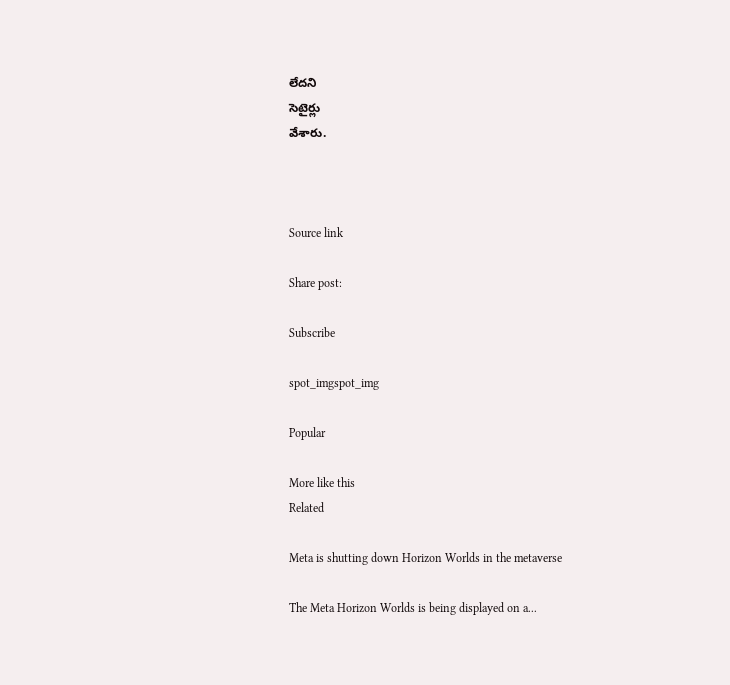లేదని
సెటైర్లు
వేశారు.



Source link

Share post:

Subscribe

spot_imgspot_img

Popular

More like this
Related

Meta is shutting down Horizon Worlds in the metaverse

The Meta Horizon Worlds is being displayed on a...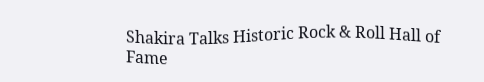Shakira Talks Historic Rock & Roll Hall of Fame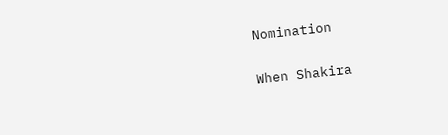Nomination

When Shakira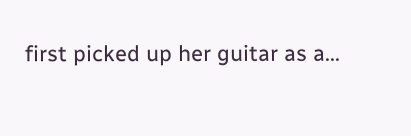first picked up her guitar as a...